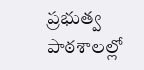ప్రభుత్వ పాఠశాలల్లో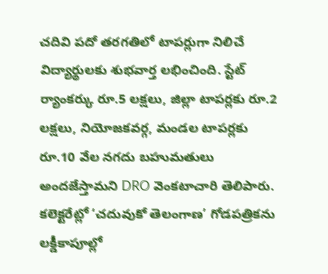చదివి పదో తరగతిలో టాపర్లుగా నిలిచే విద్యార్థులకు శుభవార్త లభించింది. స్టేట్ ర్యాంకర్కు రూ.5 లక్షలు, జిల్లా టాపర్లకు రూ.2 లక్షలు, నియోజకవర్గ, మండల టాపర్లకు రూ.10 వేల నగదు బహుమతులు అందజేస్తామని DRO వెంకటాచారి తెలిపారు. కలెక్టరేట్లో ‘చదువుకో తెలంగాణ’ గోడపత్రికను లక్డీకాపూల్లో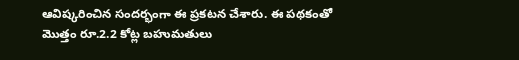ఆవిష్కరించిన సందర్భంగా ఈ ప్రకటన చేశారు. ఈ పథకంతో మొత్తం రూ.2.2 కోట్ల బహుమతులు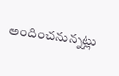అందించనున్నట్లు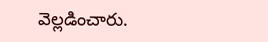వెల్లడించారు.